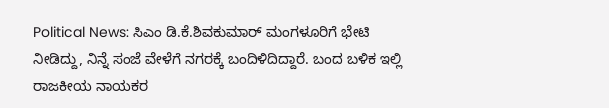Political News: ಸಿಎಂ ಡಿ.ಕೆ.ಶಿವಕುಮಾರ್ ಮಂಗಳೂರಿಗೆ ಭೇಟಿ ನೀಡಿದ್ದು, ನಿನ್ನೆ ಸಂಜೆ ವೇಳೆಗೆ ನಗರಕ್ಕೆ ಬಂದಿಳಿದಿದ್ದಾರೆ. ಬಂದ ಬಳಿಕ ಇಲ್ಲಿ ರಾಜಕೀಯ ನಾಯಕರ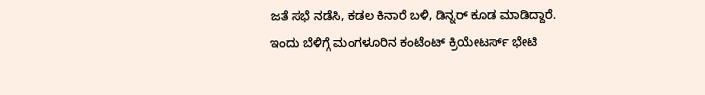ಜತೆ ಸಭೆ ನಡೆಸಿ, ಕಡಲ ಕಿನಾರೆ ಬಳಿ, ಡಿನ್ನರ್ ಕೂಡ ಮಾಡಿದ್ದಾರೆ.
ಇಂದು ಬೆಳಿಗ್ಗೆ ಮಂಗಳೂರಿನ ಕಂಟೆಂಟ್ ಕ್ರಿಯೇಟರ್ಸ್ ಭೇಟಿ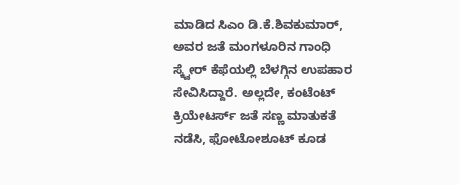ಮಾಡಿದ ಸಿಎಂ ಡಿ.ಕೆ.ಶಿವಕುಮಾರ್, ಅವರ ಜತೆ ಮಂಗಳೂರಿನ ಗಾಂಧಿ ಸ್ಕ್ವೇರ್ ಕೆಫೆಯಲ್ಲಿ ಬೆಳಗ್ಗಿನ ಉಪಹಾರ ಸೇವಿಸಿದ್ದಾರೆ. ಅಲ್ಲದೇ, ಕಂಟೆಂಟ್ ಕ್ರಿಯೇಟರ್ಸ್ ಜತೆ ಸಣ್ಣ ಮಾತುಕತೆ ನಡೆಸಿ, ಫೋಟೋಶೂಟ್ ಕೂಡ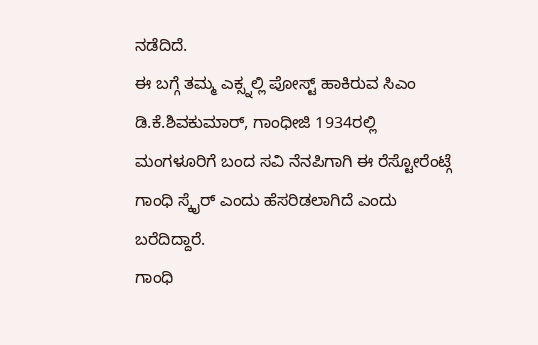ನಡೆದಿದೆ.
ಈ ಬಗ್ಗೆ ತಮ್ಮ ಎಕ್ಸ್ನಲ್ಲಿ ಪೋಸ್ಟ್ ಹಾಕಿರುವ ಸಿಎಂ ಡಿ.ಕೆ.ಶಿವಕುಮಾರ್, ಗಾಂಧೀಜಿ 1934ರಲ್ಲಿ ಮಂಗಳೂರಿಗೆ ಬಂದ ಸವಿ ನೆನಪಿಗಾಗಿ ಈ ರೆಸ್ಟೋರೆಂಟ್ಗೆ ಗಾಂಧಿ ಸ್ಕೈರ್ ಎಂದು ಹೆಸರಿಡಲಾಗಿದೆ ಎಂದು ಬರೆದಿದ್ದಾರೆ.
ಗಾಂಧಿ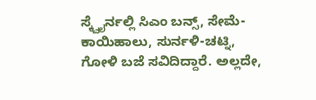ಸ್ಕ್ವೈರ್ನಲ್ಲಿ ಸಿಎಂ ಬನ್ಸ್, ಸೇಮೆ-ಕಾಯಿಹಾಲು, ಸುರ್ನಳಿ-ಚಟ್ನಿ, ಗೋಳಿ ಬಜೆ ಸವಿದಿದ್ದಾರೆ. ಅಲ್ಲದೇ,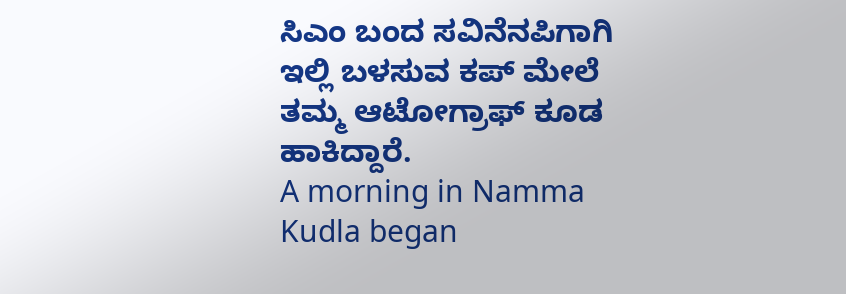ಸಿಎಂ ಬಂದ ಸವಿನೆನಪಿಗಾಗಿ ಇಲ್ಲಿ ಬಳಸುವ ಕಪ್ ಮೇಲೆ ತಮ್ಮ ಆಟೋಗ್ರಾಫ್ ಕೂಡ ಹಾಕಿದ್ದಾರೆ.
A morning in Namma Kudla began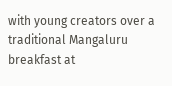with young creators over a traditional Mangaluru breakfast at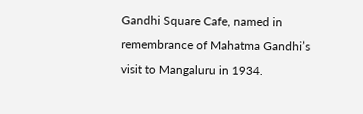Gandhi Square Cafe, named in remembrance of Mahatma Gandhi’s visit to Mangaluru in 1934.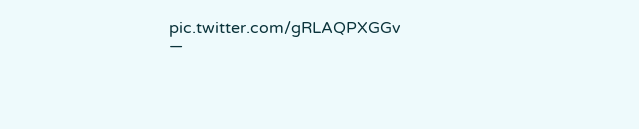pic.twitter.com/gRLAQPXGGv
—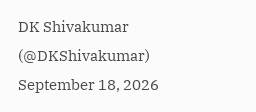DK Shivakumar (@DKShivakumar) September 18, 2026